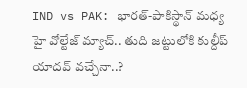IND vs PAK: భారత్-పాకిస్థాన్ మధ్య హై వోల్టేజ్ మ్యాచ్.. తుది జట్టులోకి కుల్దీప్ యాదవ్ వచ్చేనా..?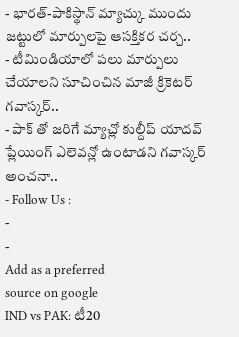- భారత్-పాకిస్థాన్ మ్యాచ్కు ముందు జట్టులో మార్పులపై ఆసక్తికర చర్చ..
- టీమిండియాలో పలు మార్పులు చేయాలని సూచించిన మాజీ క్రికెటర్ గవాస్కర్..
- పాక్ తో జరిగే మ్యాచ్లో కుల్దీప్ యాదవ్ ప్లేయింగ్ ఎలెవన్లో ఉంటాడని గవాస్కర్ అంచనా..
- Follow Us :
-
-
Add as a preferred
source on google
IND vs PAK: టీ20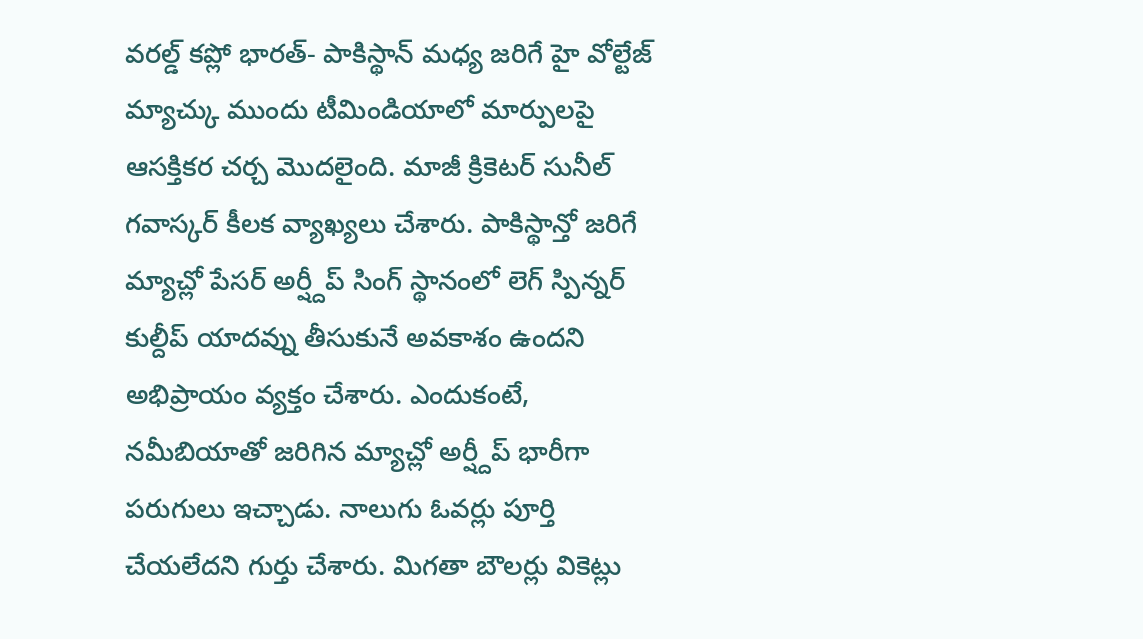వరల్డ్ కప్లో భారత్- పాకిస్థాన్ మధ్య జరిగే హై వోల్టేజ్ మ్యాచ్కు ముందు టీమిండియాలో మార్పులపై ఆసక్తికర చర్చ మొదలైంది. మాజీ క్రికెటర్ సునీల్ గవాస్కర్ కీలక వ్యాఖ్యలు చేశారు. పాకిస్థాన్తో జరిగే మ్యాచ్లో పేసర్ అర్ష్దీప్ సింగ్ స్థానంలో లెగ్ స్పిన్నర్ కుల్దీప్ యాదవ్ను తీసుకునే అవకాశం ఉందని అభిప్రాయం వ్యక్తం చేశారు. ఎందుకంటే, నమీబియాతో జరిగిన మ్యాచ్లో అర్ష్దీప్ భారీగా పరుగులు ఇచ్చాడు. నాలుగు ఓవర్లు పూర్తి చేయలేదని గుర్తు చేశారు. మిగతా బౌలర్లు వికెట్లు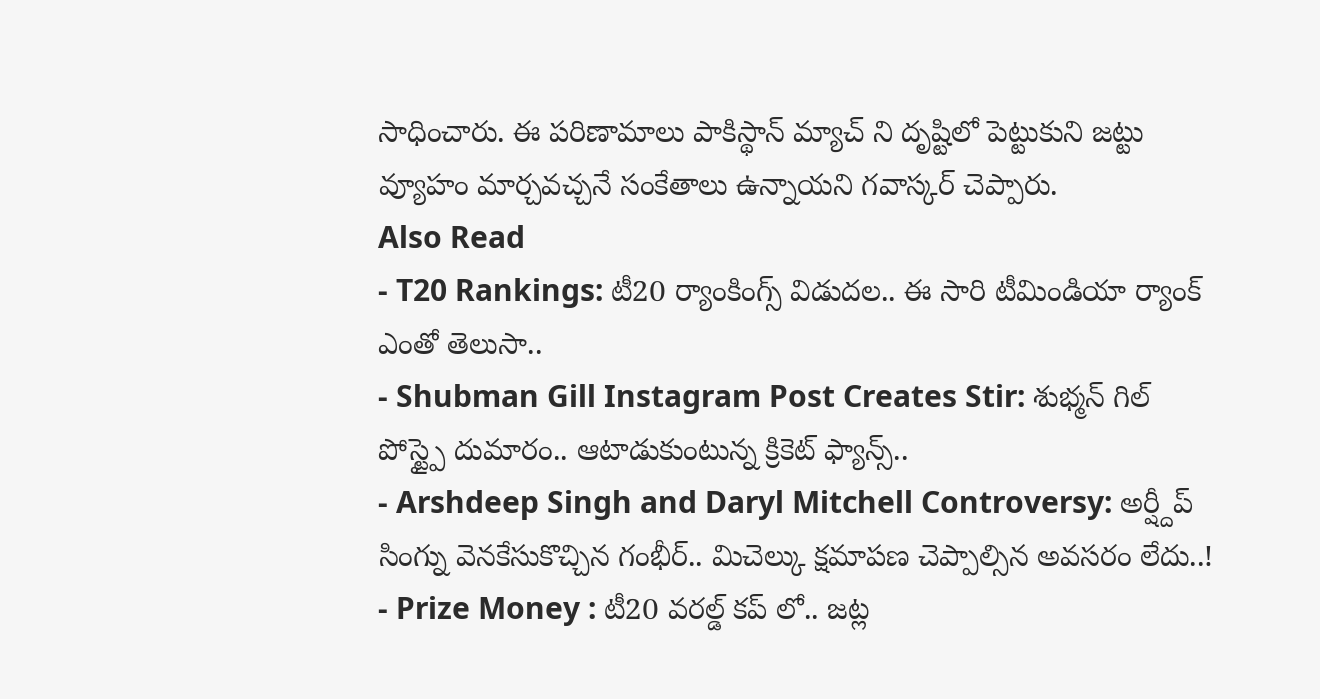సాధించారు. ఈ పరిణామాలు పాకిస్థాన్ మ్యాచ్ ని దృష్టిలో పెట్టుకుని జట్టు వ్యూహం మార్చవచ్చనే సంకేతాలు ఉన్నాయని గవాస్కర్ చెప్పారు.
Also Read
- T20 Rankings: టీ20 ర్యాంకింగ్స్ విడుదల.. ఈ సారి టీమిండియా ర్యాంక్ ఎంతో తెలుసా..
- Shubman Gill Instagram Post Creates Stir: శుభ్మన్ గిల్ పోస్ట్పై దుమారం.. ఆటాడుకుంటున్న క్రికెట్ ఫ్యాన్స్..
- Arshdeep Singh and Daryl Mitchell Controversy: అర్ష్దీప్ సింగ్ను వెనకేసుకొచ్చిన గంభీర్.. మిచెల్కు క్షమాపణ చెప్పాల్సిన అవసరం లేదు..!
- Prize Money : టీ20 వరల్డ్ కప్ లో.. జట్ల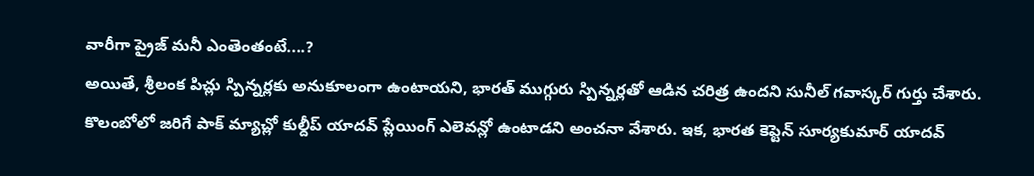వారీగా ప్రైజ్ మనీ ఎంతెంతంటే....?
అయితే, శ్రీలంక పిచ్లు స్పిన్నర్లకు అనుకూలంగా ఉంటాయని, భారత్ ముగ్గురు స్పిన్నర్లతో ఆడిన చరిత్ర ఉందని సునీల్ గవాస్కర్ గుర్తు చేశారు. కొలంబోలో జరిగే పాక్ మ్యాచ్లో కుల్దీప్ యాదవ్ ప్లేయింగ్ ఎలెవన్లో ఉంటాడని అంచనా వేశారు. ఇక, భారత కెప్టెన్ సూర్యకుమార్ యాదవ్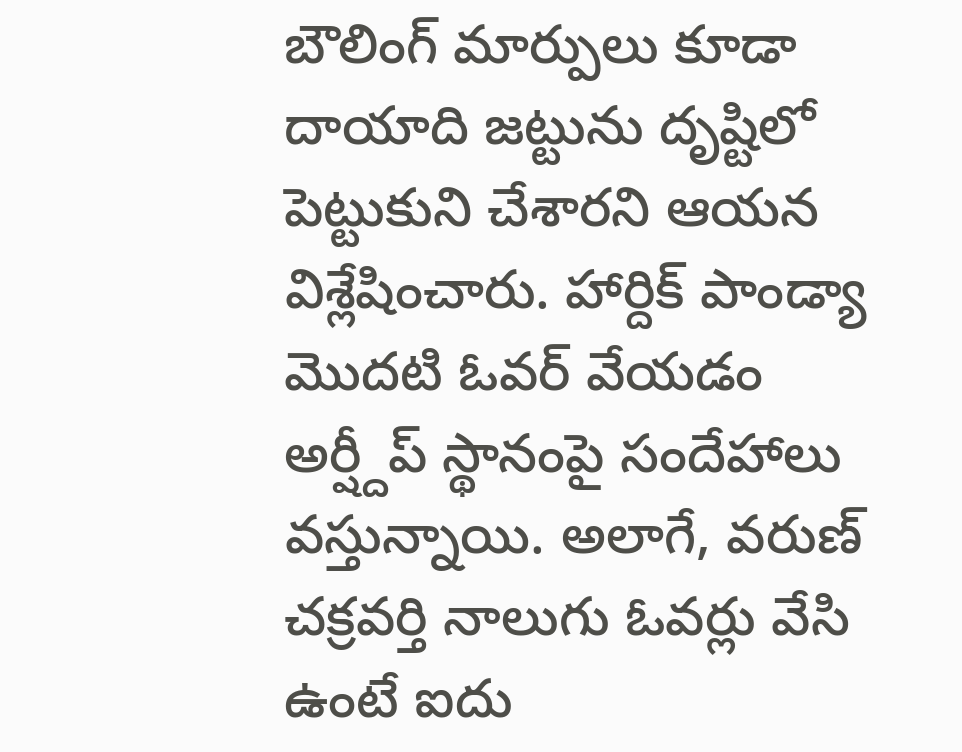బౌలింగ్ మార్పులు కూడా దాయాది జట్టును దృష్టిలో పెట్టుకుని చేశారని ఆయన విశ్లేషించారు. హార్దిక్ పాండ్యా మొదటి ఓవర్ వేయడం అర్ష్దీప్ స్థానంపై సందేహాలు వస్తున్నాయి. అలాగే, వరుణ్ చక్రవర్తి నాలుగు ఓవర్లు వేసి ఉంటే ఐదు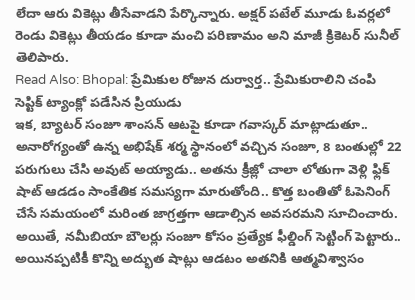లేదా ఆరు వికెట్లు తీసేవాడని పేర్కొన్నారు. అక్షర్ పటేల్ మూడు ఓవర్లలో రెండు వికెట్లు తీయడం కూడా మంచి పరిణామం అని మాజీ క్రికెటర్ సునీల్ తెలిపారు.
Read Also: Bhopal: ప్రేమికుల రోజున దుర్వార్త.. ప్రేమికురాలిని చంపి సెప్టిక్ ట్యాంక్లో పడేసిన ప్రియుడు
ఇక, బ్యాటర్ సంజూ శాంసన్ ఆటపై కూడా గవాస్కర్ మాట్లాడుతూ.. అనారోగ్యంతో ఉన్న అభిషేక్ శర్మ స్థానంలో వచ్చిన సంజూ, 8 బంతుల్లో 22 పరుగులు చేసి అవుట్ అయ్యాడు.. అతను క్రీజ్లో చాలా లోతుగా వెళ్లి ఫ్లిక్ షాట్ ఆడడం సాంకేతిక సమస్యగా మారుతోంది.. కొత్త బంతితో ఓపెనింగ్ చేసే సమయంలో మరింత జాగ్రత్తగా ఆడాల్సిన అవసరమని సూచించారు. అయితే, నమీబియా బౌలర్లు సంజూ కోసం ప్రత్యేక ఫీల్డింగ్ సెట్టింగ్ పెట్టారు.. అయినప్పటికీ కొన్ని అద్భుత షాట్లు ఆడటం అతనికి ఆత్మవిశ్వాసం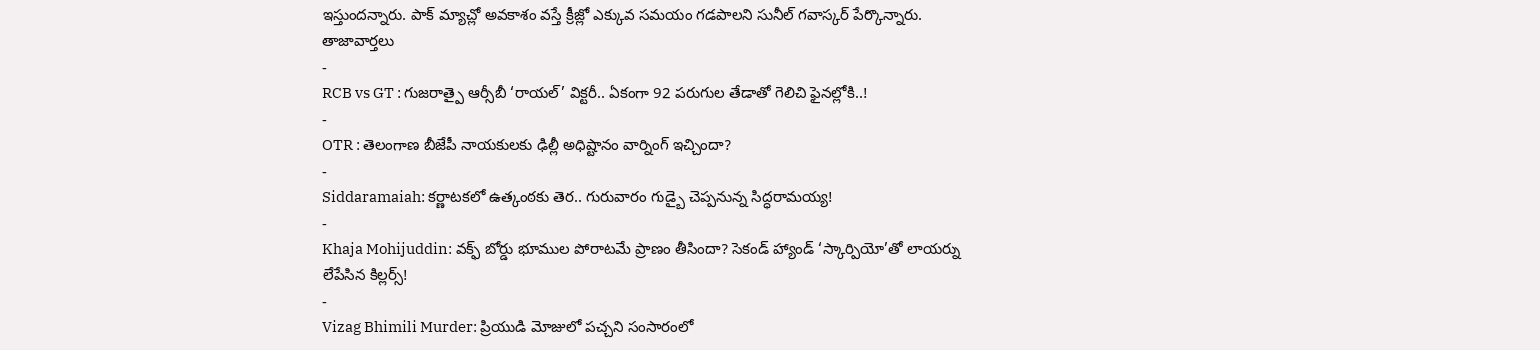ఇస్తుందన్నారు. పాక్ మ్యాచ్లో అవకాశం వస్తే క్రీజ్లో ఎక్కువ సమయం గడపాలని సునీల్ గవాస్కర్ పేర్కొన్నారు.
తాజావార్తలు
-
RCB vs GT : గుజరాత్పై ఆర్సీబీ ‘రాయల్’ విక్టరీ.. ఏకంగా 92 పరుగుల తేడాతో గెలిచి ఫైనల్లోకి..!
-
OTR : తెలంగాణ బీజేపీ నాయకులకు ఢిల్లీ అధిష్టానం వార్నింగ్ ఇచ్చిందా?
-
Siddaramaiah: కర్ణాటకలో ఉత్కంఠకు తెర.. గురువారం గుడ్బై చెప్పనున్న సిద్ధరామయ్య!
-
Khaja Mohijuddin: వక్ఫ్ బోర్డు భూముల పోరాటమే ప్రాణం తీసిందా? సెకండ్ హ్యాండ్ ‘స్కార్పియో’తో లాయర్ను లేపేసిన కిల్లర్స్!
-
Vizag Bhimili Murder: ప్రియుడి మోజులో పచ్చని సంసారంలో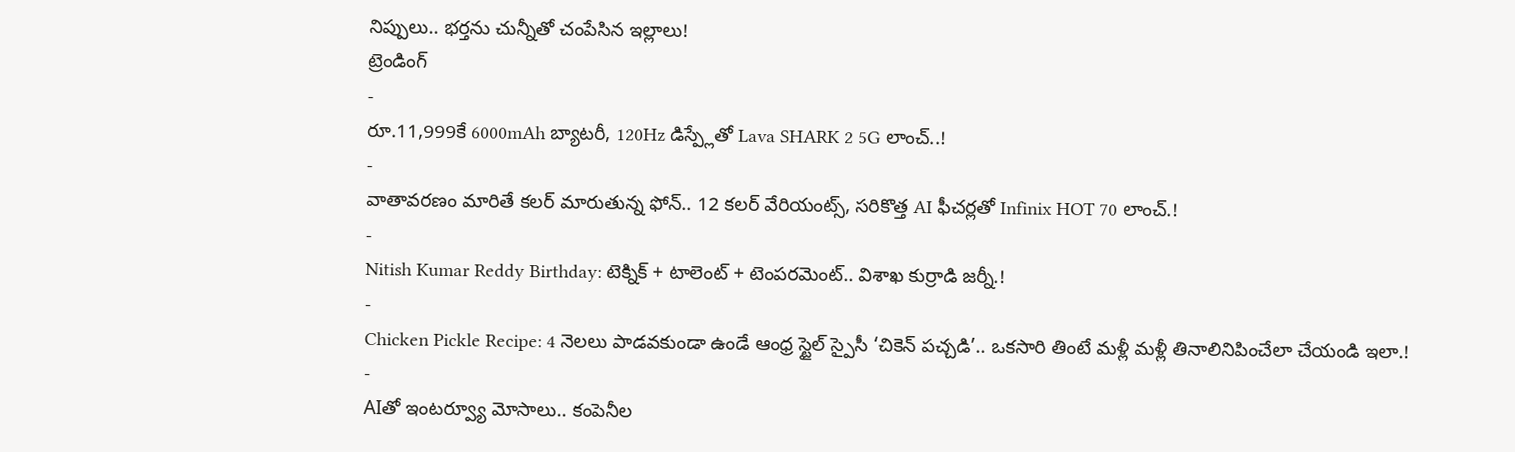నిప్పులు.. భర్తను చున్నీతో చంపేసిన ఇల్లాలు!
ట్రెండింగ్
-
రూ.11,999కే 6000mAh బ్యాటరీ, 120Hz డిస్ప్లేతో Lava SHARK 2 5G లాంచ్..!
-
వాతావరణం మారితే కలర్ మారుతున్న ఫోన్.. 12 కలర్ వేరియంట్స్, సరికొత్త AI ఫీచర్లతో Infinix HOT 70 లాంచ్.!
-
Nitish Kumar Reddy Birthday: టెక్నిక్ + టాలెంట్ + టెంపరమెంట్.. విశాఖ కుర్రాడి జర్నీ.!
-
Chicken Pickle Recipe: 4 నెలలు పాడవకుండా ఉండే ఆంధ్ర స్టైల్ స్పైసీ ‘చికెన్ పచ్చడి’.. ఒకసారి తింటే మళ్లీ మళ్లీ తినాలినిపించేలా చేయండి ఇలా.!
-
AIతో ఇంటర్వ్యూ మోసాలు.. కంపెనీల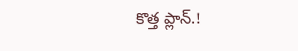కొత్త ప్లాన్.!